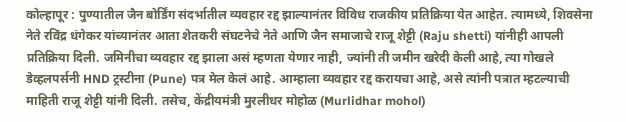कोल्हापूर : पुण्यातील जैन बोर्डिंग संदर्भातील व्यवहार रद्द झाल्यानंतर विविध राजकीय प्रतिक्रिया येत आहेत. त्यामध्ये, शिवसेना नेते रविंद्र धंगेकर यांच्यानंतर आता शेतकरी संघटनेचे नेते आणि जैन समाजाचे राजू शेट्टी (Raju shetti) यांनीही आपली प्रतिक्रिया दिली. जमिनीचा व्यवहार रद्द झाला असं म्हणता येणार नाही, ज्यांनी ती जमीन खरेदी केली आहे, त्या गोखले डेव्हलपर्सनी HND ट्रस्टीना (Pune) पत्र मेल केलं आहे. आम्हाला व्यवहार रद्द करायचा आहे, असे त्यांनी पत्रात म्हटल्याची माहिती राजू शेट्टी यांनी दिली. तसेच, केंद्रीयमंत्री मुरलीधर मोहोळ (Murlidhar mohol)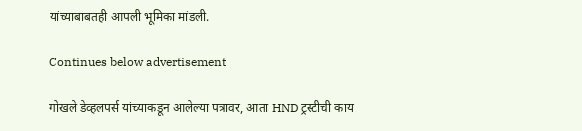यांच्याबाबतही आपली भूमिका मांडली.

Continues below advertisement

गोखले डेव्हलपर्स यांच्याकडून आलेल्या पत्रावर, आता HND ट्रस्टीची काय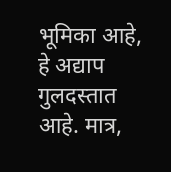भूमिका आहे, हे अद्याप गुलदस्तात आहे. मात्र,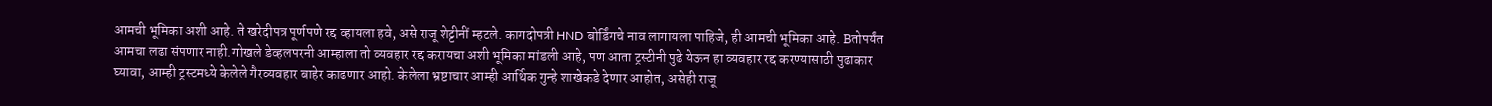आमची भूमिका अशी आहे. ते खरेदीपत्र पूर्णपणे रद्द व्हायला हवे, असे राजू शेट्टीनीं म्हटले. कागदोपत्री HND बोर्डिंगचे नाव लागायला पाहिजे, ही आमची भूमिका आहे. Bतोपर्यंत आमचा लढा संपणार नाही.गोखले डेव्हलपरनी आम्हाला तो व्यवहार रद्द करायचा अशी भूमिका मांडली आहे, पण आता ट्रस्टीनी पुढे येऊन हा व्यवहार रद्द करण्यासाठी पुढाकार घ्यावा, आम्ही ट्रस्टमध्ये केलेले गैरव्यवहार बाहेर काढणार आहो. केलेला भ्रष्टाचार आम्ही आर्थिक गुन्हे शाखेकडे देणार आहोत, असेही राजू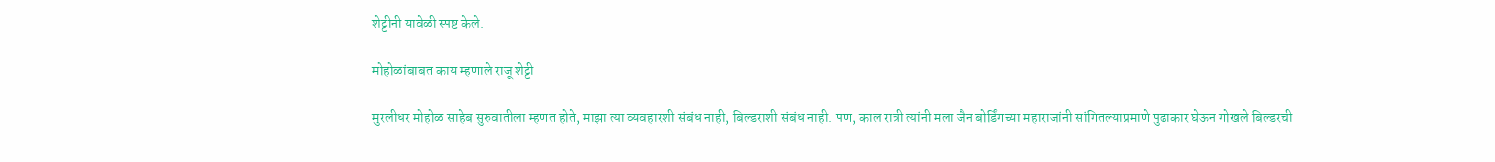शेट्टीनी यावेळी स्पष्ट केले.

मोहोळांबाबत काय म्हणाले राजू शेट्टी

मुरलीधर मोहोळ साहेब सुरुवातीला म्हणत होते, माझा त्या व्यवहारशी संबंध नाही, बिल्डराशी संबंध नाही. पण, काल रात्री त्यांनी मला जैन बोर्डिंगच्या महाराजांनी सांगितल्याप्रमाणे पुढाकार घेऊन गोखले बिल्डरची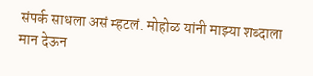संपर्क साधला असं म्हटलं. मोहोळ यांनी माझ्या शब्दाला मान देऊन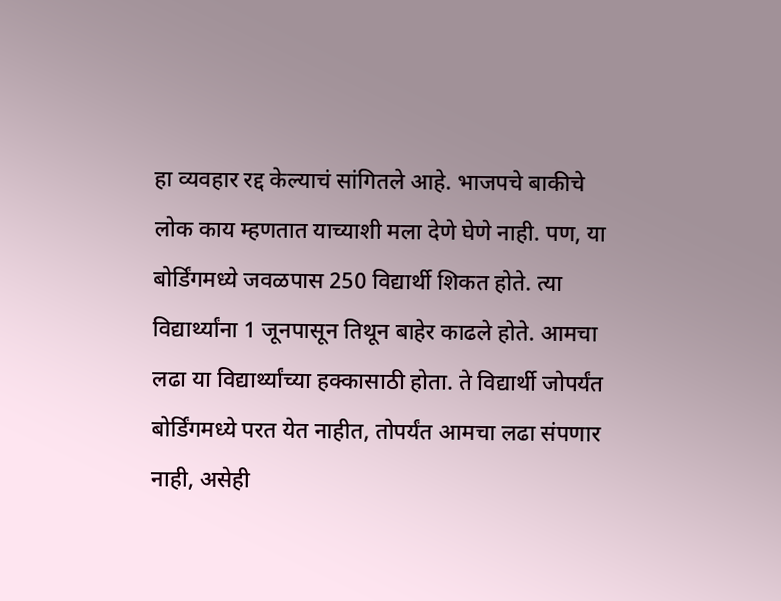हा व्यवहार रद्द केल्याचं सांगितले आहे. भाजपचे बाकीचे लोक काय म्हणतात याच्याशी मला देणे घेणे नाही. पण, या बोर्डिंगमध्ये जवळपास 250 विद्यार्थी शिकत होते. त्या विद्यार्थ्यांना 1 जूनपासून तिथून बाहेर काढले होते. आमचा लढा या विद्यार्थ्यांच्या हक्कासाठी होता. ते विद्यार्थी जोपर्यंत बोर्डिंगमध्ये परत येत नाहीत, तोपर्यंत आमचा लढा संपणार नाही, असेही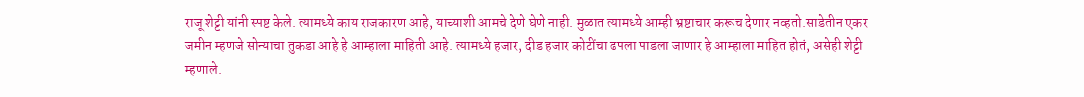राजू शेट्टी यांनी स्पष्ट केले. त्यामध्ये काय राजकारण आहे, याच्याशी आमचे देणे घेणे नाही. मुळात त्यामध्ये आम्ही भ्रष्टाचार करूच देणार नव्हतो.साडेतीन एकर जमीन म्हणजे सोन्याचा तुकडा आहे हे आम्हाला माहिती आहे. त्यामध्ये हजार, दीड हजार कोटींचा ढपला पाडला जाणार हे आम्हाला माहित होतं, असेही शेट्टी म्हणाले.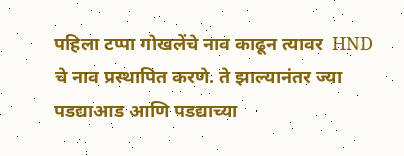पहिला टप्पा गोखलेंचे नाव काढून त्यावर  HND चे नाव प्रस्थापित करणे. ते झाल्यानंतर ज्या पडद्याआड आणि पडद्याच्या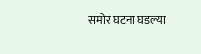समोर घटना घडल्या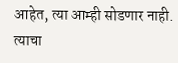आहेत, त्या आम्ही सोडणार नाही. त्याचा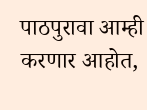पाठपुरावा आम्ही करणार आहोत,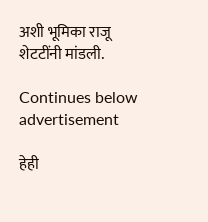अशी भूमिका राजू शेटटींनी मांडली.

Continues below advertisement

हेही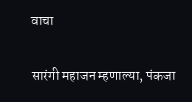वाचा

सारंगी महाजन म्हणाल्या, पंकजा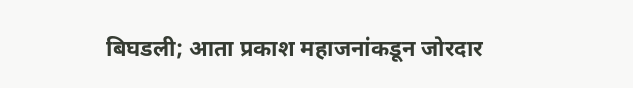बिघडली; आता प्रकाश महाजनांकडून जोरदार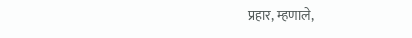प्रहार, म्हणाले,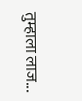तुम्हाला लाज...